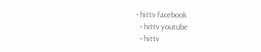• hittv facebook
  • hittv youtube
  • hittv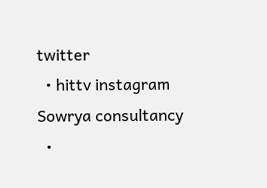twitter
  • hittv instagram
Sowrya consultancy
  •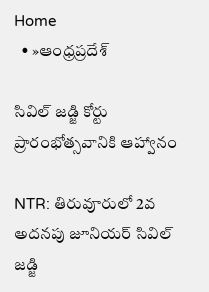Home
  • »ఆంధ్రప్రదేశ్

సివిల్ జడ్జి కోర్టు ప్రారంభోత్సవానికి ఆహ్వానం

NTR: తిరువూరులో 2వ అదనపు జూనియర్ సివిల్ జడ్జి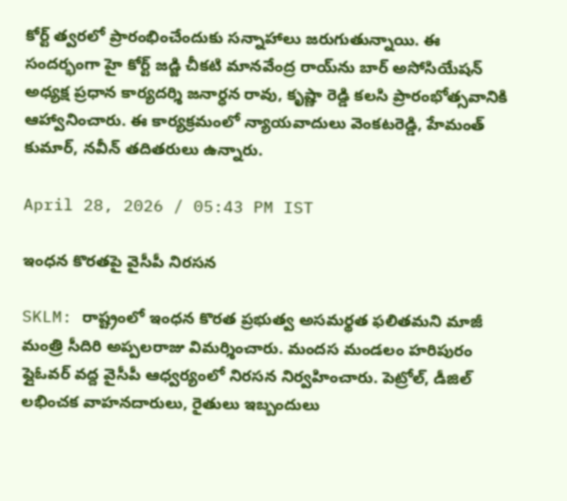కోర్ట్ త్వరలో ప్రారంభించేందుకు సన్నాహాలు జరుగుతున్నాయి. ఈ సందర్భంగా హై కోర్ట్ జడ్జి చీకటి మానవేంద్ర రాయ్‌ను బార్ అసోసియేషన్ అధ్యక్ష ప్రధాన కార్యదర్శి జనార్ధన రావు, కృష్ణా రెడ్డి కలసి ప్రారంభోత్సవానికి ఆహ్వానించారు. ఈ కార్యక్రమంలో న్యాయవాదులు వెంకటరెడ్డి, హేమంత్ కుమార్, నవీన్ తదితరులు ఉన్నారు.

April 28, 2026 / 05:43 PM IST

ఇంధన కొరతపై వైసీపీ నిరసన

SKLM: రాష్ట్రంలో ఇంధన కొరత ప్రభుత్వ అసమర్థత ఫలితమని మాజీ మంత్రి సీదిరి అప్పలరాజు విమర్శించారు. మందస మండలం హరిపురం ఫ్లైఓవర్ వద్ద వైసీపీ ఆధ్వర్యంలో నిరసన నిర్వహించారు. పెట్రోల్, డీజిల్ లభించక వాహనదారులు, రైతులు ఇబ్బందులు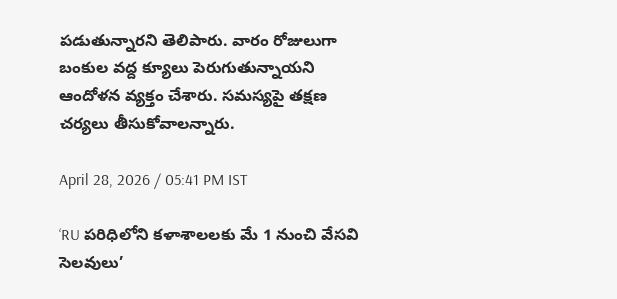పడుతున్నారని తెలిపారు. వారం రోజులుగా బంకుల వద్ద క్యూలు పెరుగుతున్నాయని ఆందోళన వ్యక్తం చేశారు. సమస్యపై తక్షణ చర్యలు తీసుకోవాలన్నారు.

April 28, 2026 / 05:41 PM IST

‘RU పరిధిలోని కళాశాలలకు మే 1 నుంచి వేసవి సెలవులు’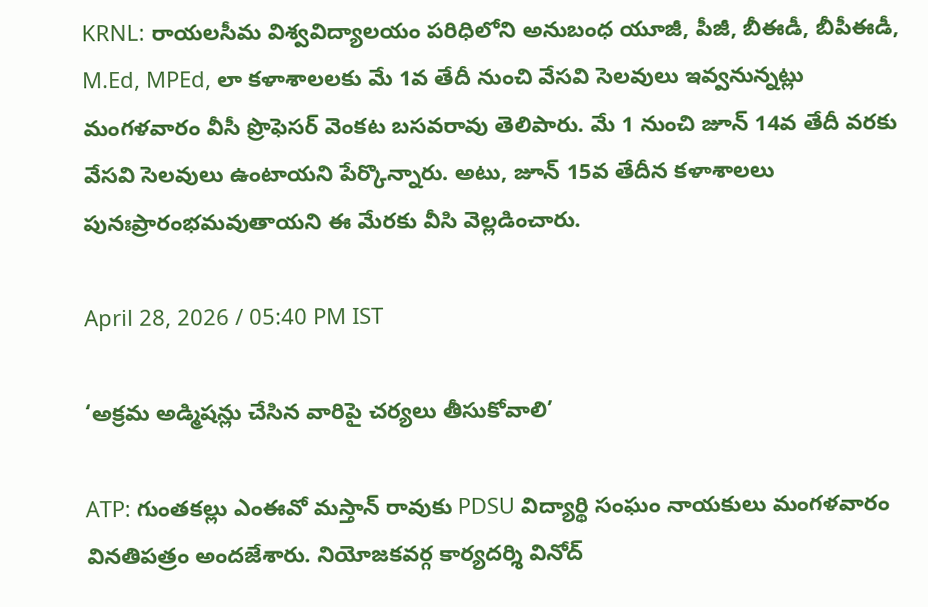KRNL: రాయలసీమ విశ్వవిద్యాలయం పరిధిలోని అనుబంధ యూజీ, పీజీ, బీఈడీ, బీపీఈడీ, M.Ed, MPEd, లా కళాశాలలకు మే 1వ తేదీ నుంచి వేసవి సెలవులు ఇవ్వనున్నట్లు మంగళవారం వీసీ ప్రొఫెసర్ వెంకట బసవరావు తెలిపారు. మే 1 నుంచి జూన్ 14వ తేదీ వరకు వేసవి సెలవులు ఉంటాయని పేర్కొన్నారు. అటు, జూన్ 15వ తేదీన కళాశాలలు పునఃప్రారంభమవుతాయని ఈ మేరకు వీసి వెల్లడించారు.

April 28, 2026 / 05:40 PM IST

‘అక్రమ అడ్మిషన్లు చేసిన వారిపై చర్యలు తీసుకోవాలి’

ATP: గుంతకల్లు ఎంఈవో మస్తాన్ రావుకు PDSU విద్యార్థి సంఘం నాయకులు మంగళవారం వినతిపత్రం అందజేశారు. నియోజకవర్గ కార్యదర్శి వినోద్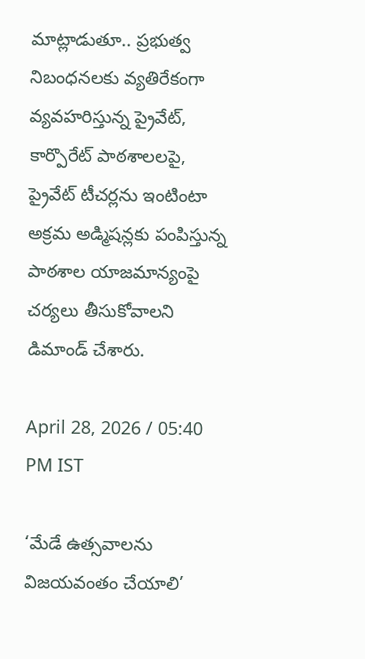మాట్లాడుతూ.. ప్రభుత్వ నిబంధనలకు వ్యతిరేకంగా వ్యవహరిస్తున్న ప్రైవేట్, కార్పొరేట్ పాఠశాలలపై, ప్రైవేట్ టీచర్లను ఇంటింటా అక్రమ అడ్మిషన్లకు పంపిస్తున్న పాఠశాల యాజమాన్యంపై చర్యలు తీసుకోవాలని డిమాండ్ చేశారు.

April 28, 2026 / 05:40 PM IST

‘మేడే ఉత్సవాలను విజయవంతం చేయాలి’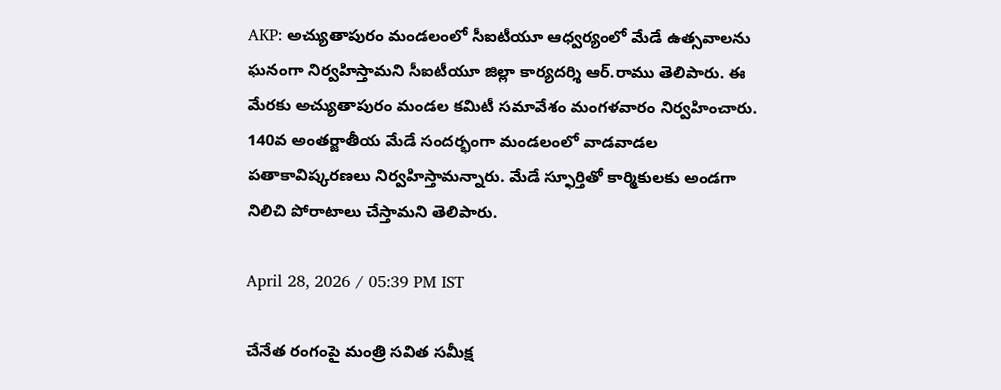AKP: అచ్యుతాపురం మండలంలో సీఐటీయూ ఆధ్వర్యంలో మేడే ఉత్సవాలను ఘనంగా నిర్వహిస్తామని సీఐటీయూ జిల్లా కార్యదర్శి ఆర్.రాము తెలిపారు. ఈ మేరకు అచ్యుతాపురం మండల కమిటీ సమావేశం మంగళవారం నిర్వహించారు. 140వ అంతర్జాతీయ మేడే సందర్భంగా మండలంలో వాడవాడల పతాకావిష్కరణలు నిర్వహిస్తామన్నారు. మేడే స్ఫూర్తితో కార్మికులకు అండగా నిలిచి పోరాటాలు చేస్తామని తెలిపారు.

April 28, 2026 / 05:39 PM IST

చేనేత రంగంపై మంత్రి సవిత సమీక్ష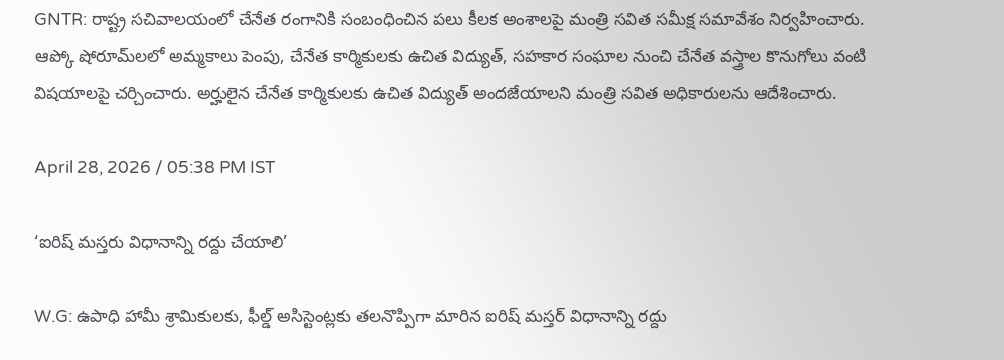GNTR: రాష్ట్ర సచివాలయంలో చేనేత రంగానికి సంబంధించిన పలు కీలక అంశాలపై మంత్రి సవిత సమీక్ష సమావేశం నిర్వహించారు. ఆప్కో షోరూమ్‌లలో అమ్మకాలు పెంపు, చేనేత కార్మికులకు ఉచిత విద్యుత్, సహకార సంఘాల నుంచి చేనేత వస్త్రాల కొనుగోలు వంటి విషయాలపై చర్చించారు. అర్హులైన చేనేత కార్మికులకు ఉచిత విద్యుత్ అందజేయాలని మంత్రి సవిత అధికారులను ఆదేశించారు.

April 28, 2026 / 05:38 PM IST

‘ఐరిష్ మస్తరు విధానాన్ని రద్దు చేయాలి’

W.G: ఉపాధి హామీ శ్రామికులకు, ఫీల్డ్ అసిస్టెంట్లకు తలనొప్పిగా మారిన ఐరిష్ మస్తర్ విధానాన్ని రద్దు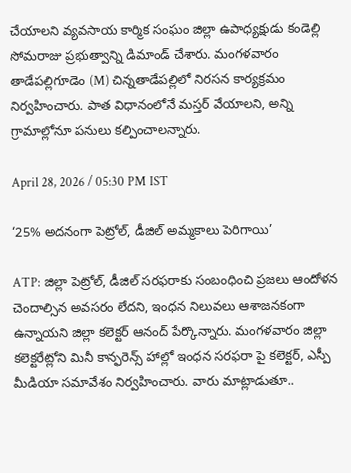చేయాలని వ్యవసాయ కార్మిక సంఘం జిల్లా ఉపాధ్యక్షుడు కండెల్లి సోమరాజు ప్రభుత్వాన్ని డిమాండ్ చేశారు. మంగళవారం తాడేపల్లిగూడెం (M) చిన్నతాడేపల్లిలో నిరసన కార్యక్రమం నిర్వహించారు. పాత విధానంలోనే మస్తర్ వేయాలని, అన్ని గ్రామాల్లోనూ పనులు కల్పించాలన్నారు.

April 28, 2026 / 05:30 PM IST

‘25% అదనంగా పెట్రోల్, డీజిల్ అమ్మకాలు పెరిగాయి’

ATP: జిల్లా పెట్రోల్, డీజిల్ సరఫరాకు సంబంధించి ప్రజలు ఆందోళన చెందాల్సిన అవసరం లేదని, ఇంధన నిలువలు ఆశాజనకంగా ఉన్నాయని జిల్లా కలెక్టర్ ఆనంద్ పేర్కొన్నారు. మంగళవారం జిల్లా కలెక్టరేట్లోని మినీ కాన్ఫరెన్స్ హాల్లో ఇంధన సరఫరా పై కలెక్టర్, ఎస్పీ మీడియా సమావేశం నిర్వహించారు. వారు మాట్లాడుతూ..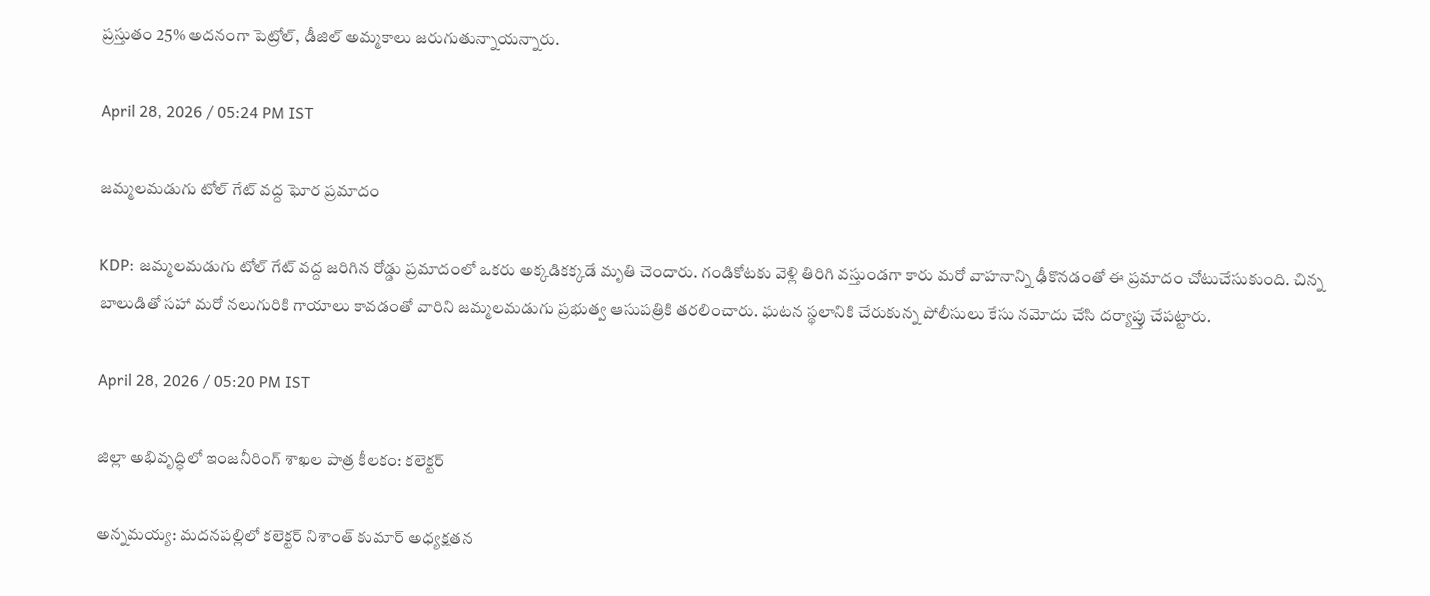ప్రస్తుతం 25% అదనంగా పెట్రోల్, డీజిల్ అమ్మకాలు జరుగుతున్నాయన్నారు.

April 28, 2026 / 05:24 PM IST

జమ్మలమడుగు టోల్ గేట్ వద్ద ఘోర ప్రమాదం

KDP: జమ్మలమడుగు టోల్ గేట్ వద్ద జరిగిన రోడ్డు ప్రమాదంలో ఒకరు అక్కడికక్కడే మృతి చెందారు. గండికోటకు వెళ్లి తిరిగి వస్తుండగా కారు మరో వాహనాన్ని ఢీకొనడంతో ఈ ప్రమాదం చోటుచేసుకుంది. చిన్న బాలుడితో సహా మరో నలుగురికి గాయాలు కావడంతో వారిని జమ్మలమడుగు ప్రభుత్వ ఆసుపత్రికి తరలించారు. ఘటన స్థలానికి చేరుకున్న పోలీసులు కేసు నమోదు చేసి దర్యాప్తు చేపట్టారు.

April 28, 2026 / 05:20 PM IST

జిల్లా అభివృద్ధిలో ఇంజనీరింగ్ శాఖల పాత్ర కీలకం: కలెక్టర్

అన్నమయ్య: మదనపల్లిలో కలెక్టర్ నిశాంత్ కుమార్ అధ్యక్షతన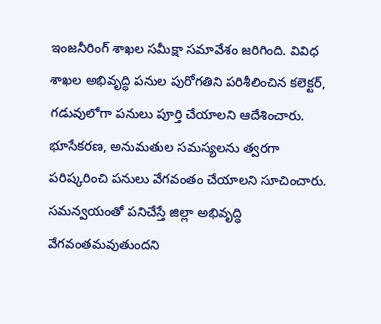ఇంజనీరింగ్ శాఖల సమీక్షా సమావేశం జరిగింది. వివిధ శాఖల అభివృద్ధి పనుల పురోగతిని పరిశీలించిన కలెక్టర్, గడువులోగా పనులు పూర్తి చేయాలని ఆదేశించారు. భూసేకరణ, అనుమతుల సమస్యలను త్వరగా పరిష్కరించి పనులు వేగవంతం చేయాలని సూచించారు. సమన్వయంతో పనిచేస్తే జిల్లా అభివృద్ధి వేగవంతమవుతుందని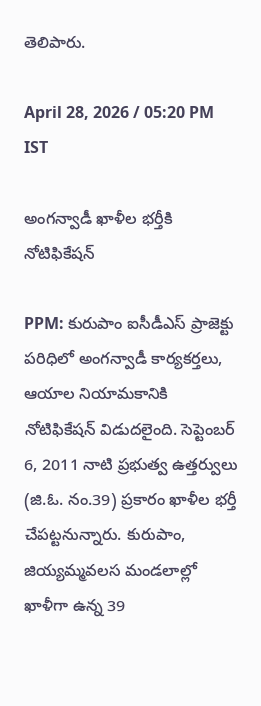తెలిపారు.

April 28, 2026 / 05:20 PM IST

అంగన్వాడీ ఖాళీల భర్తీకి నోటిఫికేషన్

PPM: కురుపాం ఐసీడీఎస్ ప్రాజెక్టు పరిధిలో అంగన్వాడీ కార్యకర్తలు, ఆయాల నియామకానికి నోటిఫికేషన్ విడుదలైంది. సెప్టెంబర్ 6, 2011 నాటి ప్రభుత్వ ఉత్తర్వులు (జి.ఓ. నం.39) ప్రకారం ఖాళీల భర్తీ చేపట్టనున్నారు. కురుపాం, జియ్యమ్మవలస మండలాల్లో ఖాళీగా ఉన్న 39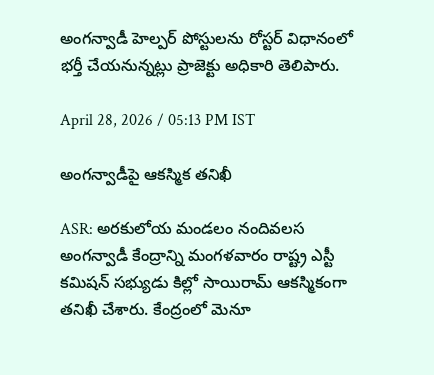అంగన్వాడీ హెల్పర్ పోస్టులను రోస్టర్ విధానంలో భర్తీ చేయనున్నట్లు ప్రాజెక్టు అధికారి తెలిపారు.

April 28, 2026 / 05:13 PM IST

అంగన్వాడీపై ఆకస్మిక తనిఖీ

ASR: అరకులోయ మండలం నందివలస అంగన్వాడీ కేంద్రాన్ని మంగళవారం రాష్ట్ర ఎస్టీ కమిషన్ సభ్యుడు కిల్లో సాయిరామ్ ఆకస్మికంగా తనిఖీ చేశారు. కేంద్రంలో మెనూ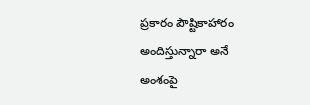ప్రకారం పౌష్టికాహారం అందిస్తున్నారా అనే అంశంపై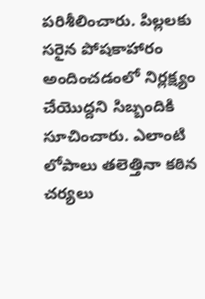పరిశీలించారు. పిల్లలకు సరైన పోషకాహారం అందించడంలో నిర్లక్ష్యం చేయొద్దని సిబ్బందికి సూచించారు. ఎలాంటి లోపాలు తలెత్తినా కఠిన చర్యలు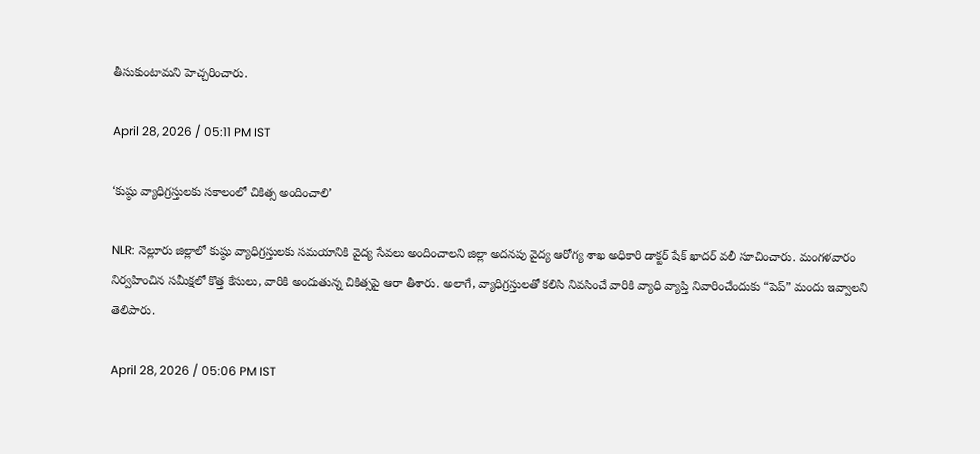తీసుకుంటామని హెచ్చరించారు.

April 28, 2026 / 05:11 PM IST

‘కుష్ఠు వ్యాధిగ్రస్తులకు సకాలంలో చికిత్స అందించాలి’

NLR: నెల్లూరు జిల్లాలో కుష్ఠు వ్యాధిగ్రస్తులకు సమయానికి వైద్య సేవలు అందించాలని జిల్లా అదనపు వైద్య ఆరోగ్య శాఖ అధికారి డాక్టర్ షేక్ ఖాదర్ వలీ సూచించారు. మంగళవారం నిర్వహించిన సమీక్షలో కొత్త కేసులు, వారికి అందుతున్న చికిత్సపై ఆరా తీశారు. అలాగే, వ్యాధిగ్రస్తులతో కలిసి నివసించే వారికి వ్యాధి వ్యాప్తి నివారించేందుకు “పెప్” మందు ఇవ్వాలని తెలిపారు.

April 28, 2026 / 05:06 PM IST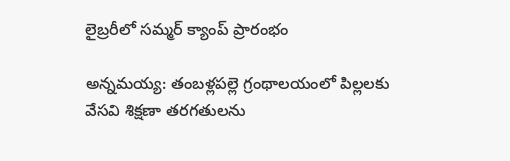లైబ్రరీలో సమ్మర్ క్యాంప్ ప్రారంభం

అన్నమయ్య: తంబళ్లపల్లె గ్రంథాలయంలో పిల్లలకు వేసవి శిక్షణా తరగతులను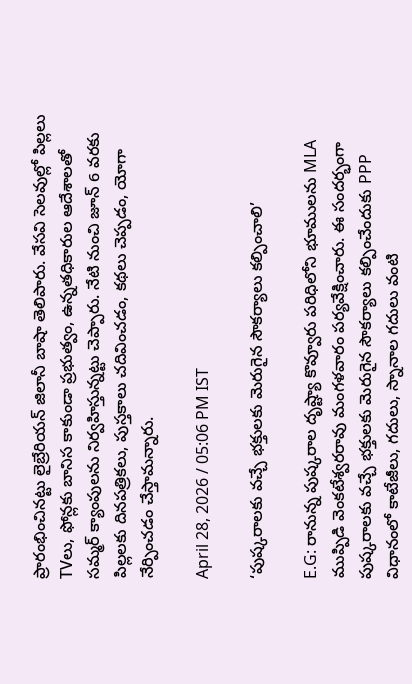ప్రారంభించినట్టు లైబ్రేరియన్ జిలానీ బాషా తెలిపారు. వేసవి సెలవుల్లో పిల్లలు TVలు, ఫోన్లకు బానిస కాకుండా ప్రభుత్వం, ఉన్నతధికారుల ఆదేశాలతో సమ్మర్ క్యాంపులను నిర్వహిస్తున్నట్టు చెప్పారు. నేటి నుంచి జూన్ 6 వరకు పిల్లలకు దినపత్రికలు, పుస్తకాలు చదివించడం, కథలు చెప్పడం, యోగా నేర్పించడం చేస్తామన్నారు.

April 28, 2026 / 05:06 PM IST

‘పుష్కరాలకు వచ్చే భక్తులకు మెరుగైన సౌకర్యాలు కల్పించాలి’

E.G: రానున్న పుష్కరాల దృష్ట్యా కొవ్వూరు పరిధిలోని భూములను MLA ముప్పిడి వెంకటేశ్వరరావు మంగళవారం పర్యవేక్షించారు. ఈ సందర్భంగా పుష్కరాలకు వచ్చే భక్తులకు మెరుగైన సౌకర్యాలు కల్పించేందుకు PPP విధానంలో కాటేజీలు, గదులు, స్నానాల గదులు వంటి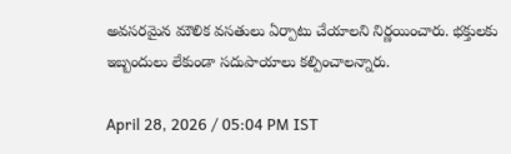అవసరమైన మౌలిక వసతులు ఏర్పాటు చేయాలని నిర్ణయించారు. భక్తులకు ఇబ్బందులు లేకుండా సదుపాయాలు కల్పించాలన్నారు.

April 28, 2026 / 05:04 PM IST